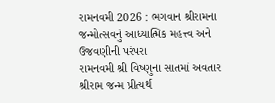રામનવમી 2026 : ભગવાન શ્રીરામના જન્મોત્સવનું આધ્યાત્મિક મહત્ત્વ અને ઉજવણીની પરંપરા
રામનવમી શ્રી વિષ્ણુના સાતમાં અવતાર શ્રીરામ જન્મ પ્રીત્યર્થ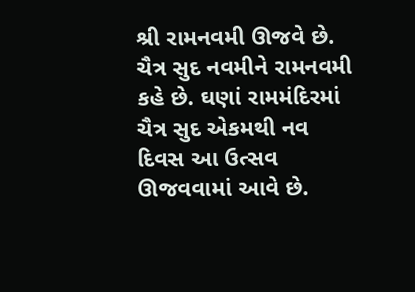શ્રી રામનવમી ઊજવે છે. ચૈત્ર સુદ નવમીને રામનવમી કહે છે. ઘણાં રામમંદિરમાં ચૈત્ર સુદ એકમથી નવ દિવસ આ ઉત્સવ ઊજવવામાં આવે છે.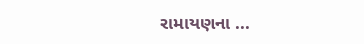રામાયણના ...